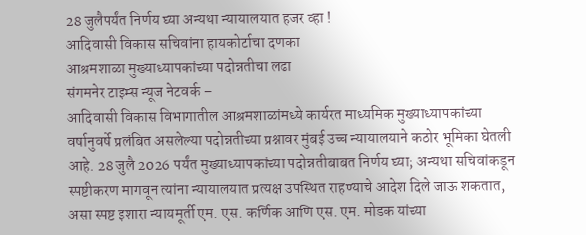28 जुलैपर्यंत निर्णय घ्या अन्यथा न्यायालयात हजर व्हा !
आदिवासी विकास सचिवांना हायकोर्टाचा दणका
आश्रमशाळा मुख्याध्यापकांच्या पदोन्नतीचा लढा
संगमनेर टाइम्स न्यूज नेटवर्क –
आदिवासी विकास विभागातील आश्रमशाळांमध्ये कार्यरत माध्यमिक मुख्याध्यापकांच्या वर्षानुवर्षे प्रलंबित असलेल्या पदोन्नतीच्या प्रश्नावर मुंबई उच्च न्यायालयाने कठोर भूमिका घेतली आहे. 28 जुलै 2026 पर्यंत मुख्याध्यापकांच्या पदोन्नतीबाबत निर्णय घ्या; अन्यथा सचिवांकडून स्पष्टीकरण मागवून त्यांना न्यायालयात प्रत्यक्ष उपस्थित राहण्याचे आदेश दिले जाऊ शकतात, असा स्पष्ट इशारा न्यायमूर्ती एम. एस. कर्णिक आणि एस. एम. मोडक यांच्या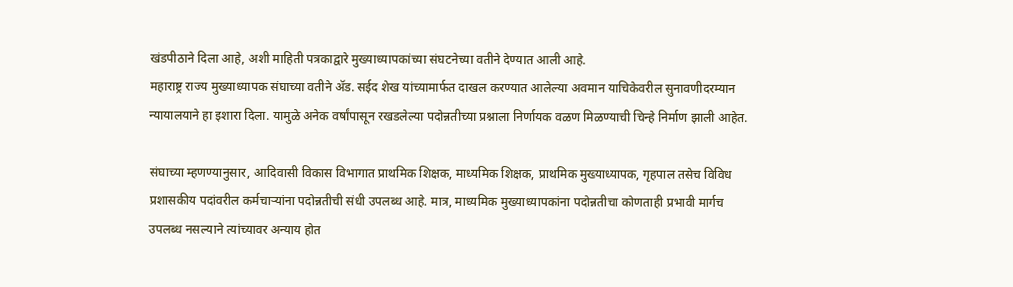खंडपीठाने दिला आहे, अशी माहिती पत्रकाद्वारे मुख्याध्यापकांच्या संघटनेच्या वतीने देण्यात आली आहे.
महाराष्ट्र राज्य मुख्याध्यापक संघाच्या वतीने ॲड. सईद शेख यांच्यामार्फत दाखल करण्यात आलेल्या अवमान याचिकेवरील सुनावणीदरम्यान न्यायालयाने हा इशारा दिला. यामुळे अनेक वर्षांपासून रखडलेल्या पदोन्नतीच्या प्रश्नाला निर्णायक वळण मिळण्याची चिन्हे निर्माण झाली आहेत.

संघाच्या म्हणण्यानुसार, आदिवासी विकास विभागात प्राथमिक शिक्षक, माध्यमिक शिक्षक, प्राथमिक मुख्याध्यापक, गृहपाल तसेच विविध प्रशासकीय पदांवरील कर्मचाऱ्यांना पदोन्नतीची संधी उपलब्ध आहे. मात्र, माध्यमिक मुख्याध्यापकांना पदोन्नतीचा कोणताही प्रभावी मार्गच उपलब्ध नसल्याने त्यांच्यावर अन्याय होत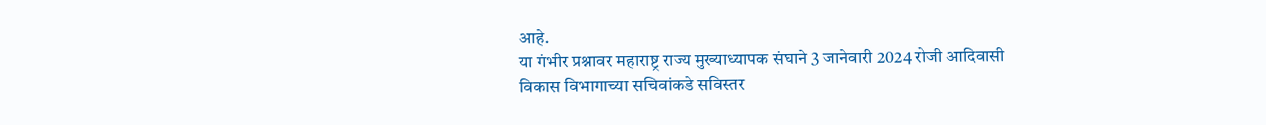आहे.
या गंभीर प्रश्नावर महाराष्ट्र राज्य मुख्याध्यापक संघाने 3 जानेवारी 2024 रोजी आदिवासी विकास विभागाच्या सचिवांकडे सविस्तर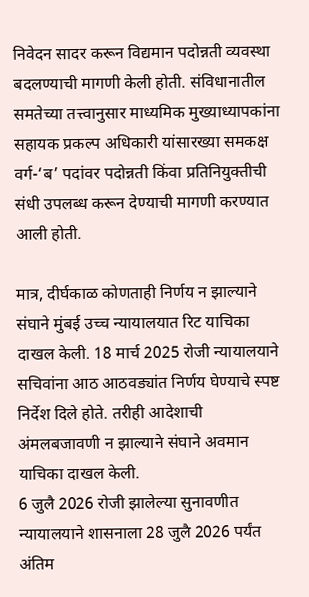निवेदन सादर करून विद्यमान पदोन्नती व्यवस्था बदलण्याची मागणी केली होती. संविधानातील समतेच्या तत्त्वानुसार माध्यमिक मुख्याध्यापकांना सहायक प्रकल्प अधिकारी यांसारख्या समकक्ष वर्ग-‘ब’ पदांवर पदोन्नती किंवा प्रतिनियुक्तीची संधी उपलब्ध करून देण्याची मागणी करण्यात आली होती.

मात्र, दीर्घकाळ कोणताही निर्णय न झाल्याने संघाने मुंबई उच्च न्यायालयात रिट याचिका दाखल केली. 18 मार्च 2025 रोजी न्यायालयाने सचिवांना आठ आठवड्यांत निर्णय घेण्याचे स्पष्ट निर्देश दिले होते. तरीही आदेशाची अंमलबजावणी न झाल्याने संघाने अवमान याचिका दाखल केली.
6 जुलै 2026 रोजी झालेल्या सुनावणीत न्यायालयाने शासनाला 28 जुलै 2026 पर्यंत अंतिम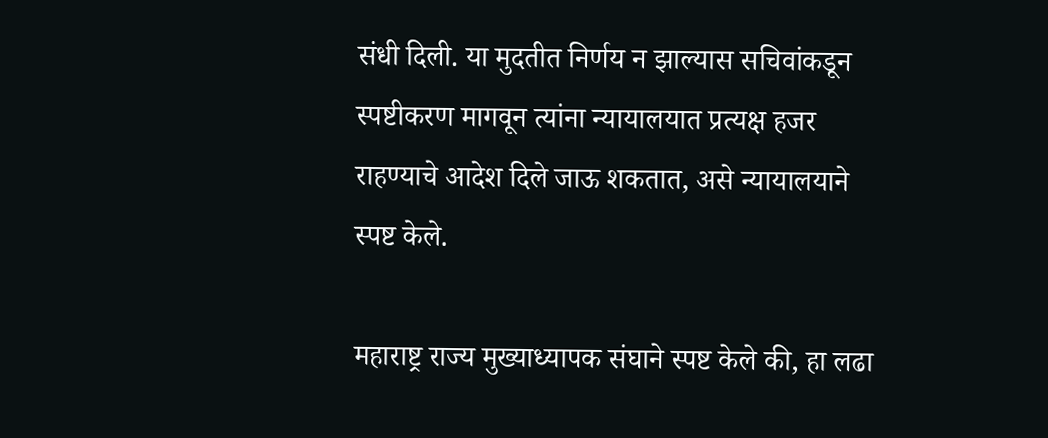संधी दिली. या मुदतीत निर्णय न झाल्यास सचिवांकडून स्पष्टीकरण मागवून त्यांना न्यायालयात प्रत्यक्ष हजर राहण्याचे आदेश दिले जाऊ शकतात, असे न्यायालयाने स्पष्ट केले.

महाराष्ट्र राज्य मुख्याध्यापक संघाने स्पष्ट केले की, हा लढा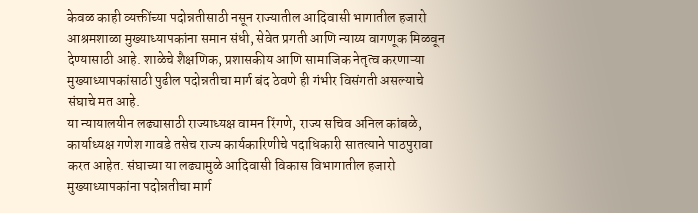केवळ काही व्यक्तींच्या पदोन्नतीसाठी नसून राज्यातील आदिवासी भागातील हजारो आश्रमशाळा मुख्याध्यापकांना समान संधी, सेवेत प्रगती आणि न्याय्य वागणूक मिळवून देण्यासाठी आहे. शाळेचे शैक्षणिक, प्रशासकीय आणि सामाजिक नेतृत्व करणाऱ्या मुख्याध्यापकांसाठी पुढील पदोन्नतीचा मार्ग बंद ठेवणे ही गंभीर विसंगती असल्याचे संघाचे मत आहे.
या न्यायालयीन लढ्यासाठी राज्याध्यक्ष वामन रिंगणे, राज्य सचिव अनिल कांबळे, कार्याध्यक्ष गणेश गावडे तसेच राज्य कार्यकारिणीचे पदाधिकारी सातत्याने पाठपुरावा करत आहेत. संघाच्या या लढ्यामुळे आदिवासी विकास विभागातील हजारो मुख्याध्यापकांना पदोन्नतीचा मार्ग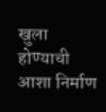खुला होण्याची आशा निर्माण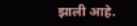झाली आहे.